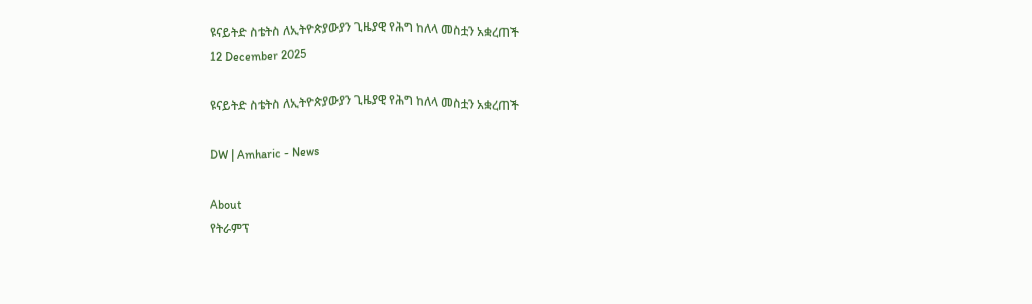ዩናይትድ ስቴትስ ለኢትዮጵያውያን ጊዜያዊ የሕግ ከለላ መስቷን አቋረጠች
12 December 2025

ዩናይትድ ስቴትስ ለኢትዮጵያውያን ጊዜያዊ የሕግ ከለላ መስቷን አቋረጠች

DW | Amharic - News

About
የትራምፕ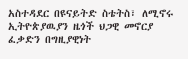አስተዳደር በዩናይትድ ስቴትስ፣ ለሚኖሩ ኢትዮጵያዉያን ዜጎች ህጋዊ መኖርያ ፈቃድን በግዚያዊነት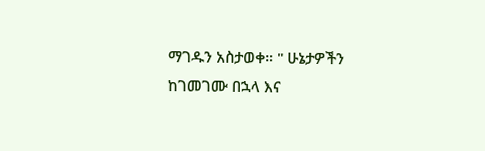ማገዱን አስታወቀ። " ሁኔታዎችን ከገመገሙ በኋላ እና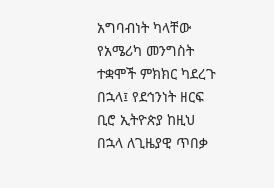አግባብነት ካላቸው የአሜሪካ መንግስት ተቋሞች ምክክር ካደረጉ በኋላ፤ የደኅንነት ዘርፍ ቢሮ ኢትዮጵያ ከዚህ በኋላ ለጊዜያዊ ጥበቃ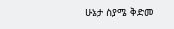ሁኔታ ስያሜ ቅድመ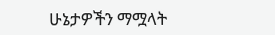ሁኔታዎችን ማሟላት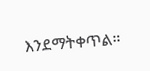እንደማትቀጥል።